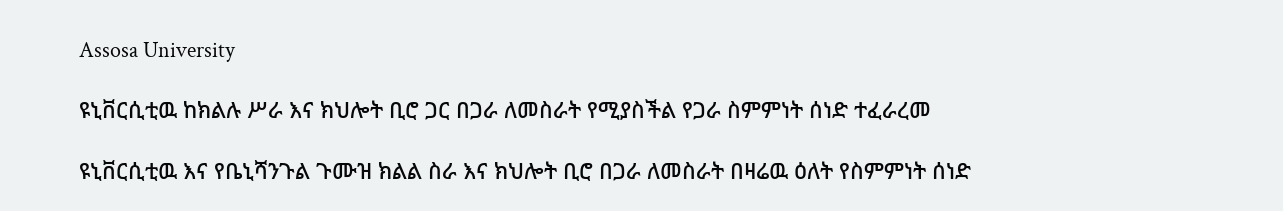Assosa University

ዩኒቨርሲቲዉ ከክልሉ ሥራ እና ክህሎት ቢሮ ጋር በጋራ ለመስራት የሚያስችል የጋራ ስምምነት ሰነድ ተፈራረመ

ዩኒቨርሲቲዉ እና የቤኒሻንጉል ጉሙዝ ክልል ስራ እና ክህሎት ቢሮ በጋራ ለመስራት በዛሬዉ ዕለት የስምምነት ሰነድ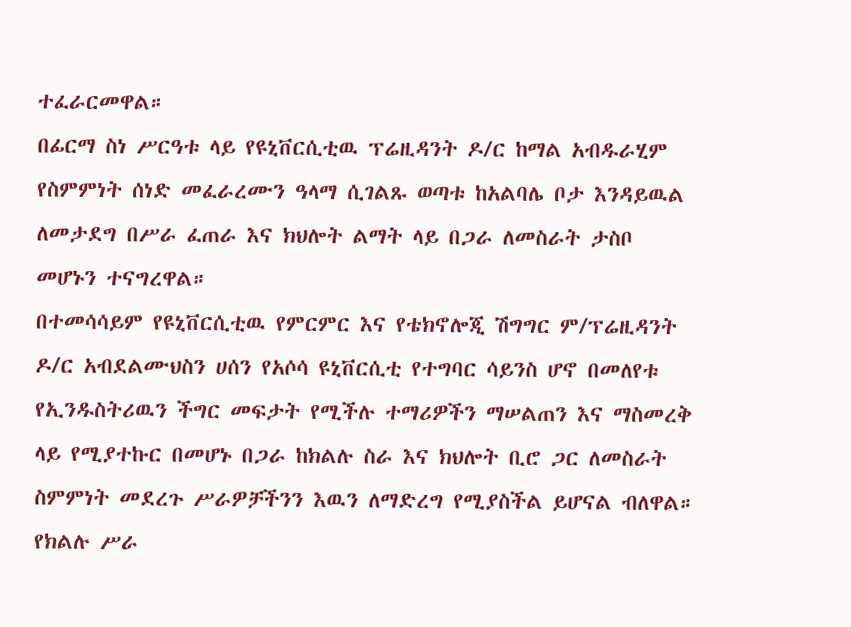ተፈራርመዋል።
በፊርማ ስነ ሥርዓቱ ላይ የዩኒቨርሲቲዉ ፕሬዚዳንት ዶ/ር ከማል አብዱራሂም የስምምነት ሰነድ መፈራረሙን ዓላማ ሲገልጹ ወጣቱ ከአልባሌ ቦታ እንዳይዉል ለመታደግ በሥራ ፈጠራ እና ክህሎት ልማት ላይ በጋራ ለመስራት ታስቦ መሆኑን ተናግረዋል።
በተመሳሳይም የዩኒቨርሲቲዉ የምርምር እና የቴክኖሎጂ ሽግግር ም/ፕሬዚዳንት ዶ/ር አብደልሙህስን ሀሰን የአሶሳ ዩኒቨርሲቲ የተግባር ሳይንስ ሆኖ በመለየቱ የኢንዱስትሪዉን ችግር መፍታት የሚችሉ ተማሪዎችን ማሠልጠን እና ማስመረቅ ላይ የሚያተኩር በመሆኑ በጋራ ከክልሉ ስራ እና ክህሎት ቢሮ ጋር ለመስራት ስምምነት መደረጉ ሥራዎቻችንን እዉን ለማድረግ የሚያስችል ይሆናል ብለዋል።
የክልሉ ሥራ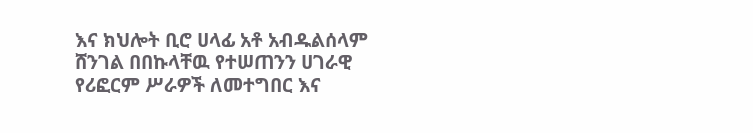እና ክህሎት ቢሮ ሀላፊ አቶ አብዱልሰላም ሸንገል በበኩላቸዉ የተሠጠንን ሀገራዊ የሪፎርም ሥራዎች ለመተግበር እና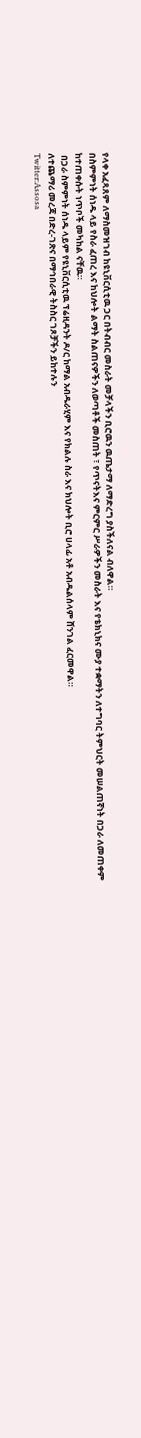የላቀ አፈጻጸም ለማስመዝገብ ከዩኒቨርሲቲዉ ጋር በትብብር መስራት መቻላችን ቢሮዉን ዉጤታማ ለማድረግ ያስችለናል ብለዋል።
በስምምነት ሰነዱ ላይ የስራ ፈጠረ እና ከህሎት ልማት ስልጠናዎችን ለወጣቶች መስጠት ፣ የጥናትእና ምርምር ሥራዎችን መስራት እና የቴክኒክና ሙያ ተቋማትን ለተግባር ትምህርት መሠልጠኛነት በጋራ ለመጠቀም ከተጠቀሱት ነጥቦች መካከል ናቸዉ።
 በጋራ ስምምነት ሰነዱ ላይም የዩኒቨርሲቲዉ ፕሬዚዳንት ዶ/ር ከማል አብዱራሂም እና የክልሉ ስራ እና ክህሎት ቢሮ ሀላፊ አቶ አብዱልሰላም ሸንገል ፈርመዋል።
ለተጨማሪ መረጃ በድረ-ገጽና በማኅበራዊ ትስስር ገጾቻችን ይከተሉን
Twitter:Assosa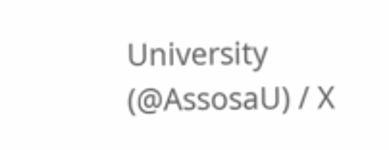University (@AssosaU) / X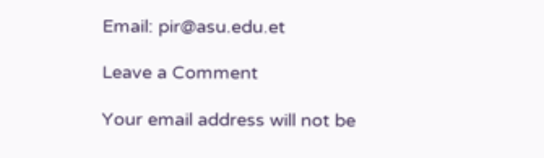Email: pir@asu.edu.et

Leave a Comment

Your email address will not be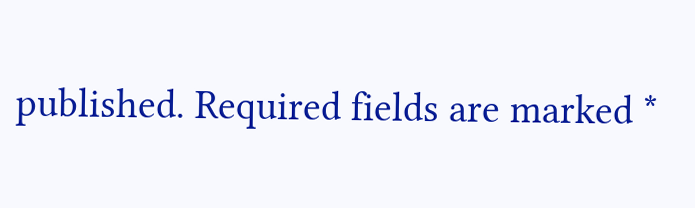published. Required fields are marked *